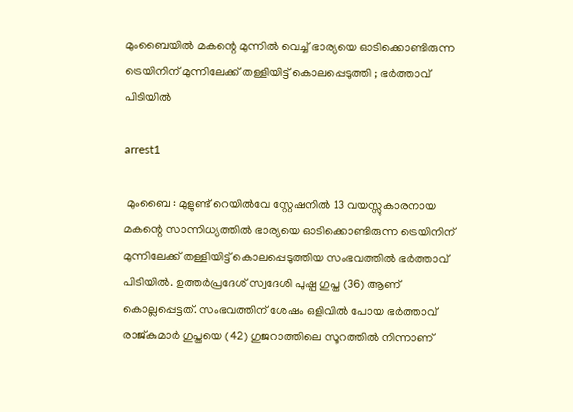മുംബൈയിൽ മകന്റെ മുന്നിൽ വെച്ച് ഭാര്യയെ ഓടിക്കൊണ്ടിരുന്ന ട്രെയിനിന് മുന്നിലേക്ക് തള്ളിയിട്ട് കൊലപ്പെടുത്തി ; ഭർത്താവ് പിടിയിൽ

arrest1

 മുംബൈ : മുളുണ്ട് റെയിൽവേ സ്റ്റേഷനിൽ 13 വയസ്സുകാരനായ മകന്റെ സാന്നിധ്യത്തിൽ ഭാര്യയെ ഓടിക്കൊണ്ടിരുന്ന ട്രെയിനിന് മുന്നിലേക്ക് തള്ളിയിട്ട് കൊലപ്പെടുത്തിയ സംഭവത്തിൽ ഭർത്താവ് പിടിയിൽ. ഉത്തർപ്രദേശ് സ്വദേശി പുഷ്പ ഗുപ്ത (36) ആണ് കൊല്ലപ്പെട്ടത്. സംഭവത്തിന് ശേഷം ഒളിവിൽ പോയ ഭർത്താവ് രാജ്കുമാർ ഗുപ്തയെ (42) ഗുജറാത്തിലെ സൂറത്തിൽ നിന്നാണ്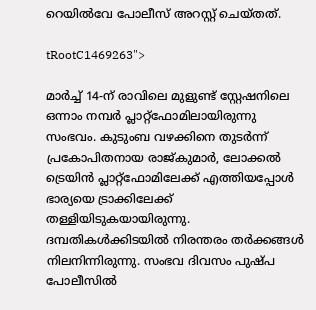റെയിൽവേ പോലീസ് അറസ്റ്റ് ചെയ്തത്.

tRootC1469263">

മാർച്ച് 14-ന് രാവിലെ മുളുണ്ട് സ്റ്റേഷനിലെ ഒന്നാം നമ്പർ പ്ലാറ്റ്‌ഫോമിലായിരുന്നു സംഭവം. കുടുംബ വഴക്കിനെ തുടർന്ന് പ്രകോപിതനായ രാജ്കുമാർ, ലോക്കൽ ട്രെയിൻ പ്ലാറ്റ്‌ഫോമിലേക്ക് എത്തിയപ്പോൾ ഭാര്യയെ ട്രാക്കിലേക്ക് തള്ളിയിടുകയായിരുന്നു. ദമ്പതികൾക്കിടയിൽ നിരന്തരം തർക്കങ്ങൾ നിലനിന്നിരുന്നു. സംഭവ ദിവസം പുഷ്പ പോലീസിൽ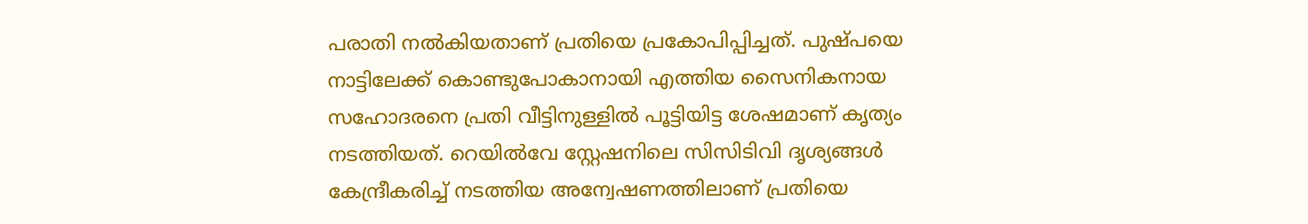പരാതി നൽകിയതാണ് പ്രതിയെ പ്രകോപിപ്പിച്ചത്. പുഷ്പയെ നാട്ടിലേക്ക് കൊണ്ടുപോകാനായി എത്തിയ സൈനികനായ സഹോദരനെ പ്രതി വീട്ടിനുള്ളിൽ പൂട്ടിയിട്ട ശേഷമാണ് കൃത്യം നടത്തിയത്. റെയിൽവേ സ്റ്റേഷനിലെ സിസിടിവി ദൃശ്യങ്ങൾ കേന്ദ്രീകരിച്ച് നടത്തിയ അന്വേഷണത്തിലാണ് പ്രതിയെ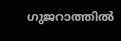ഗുജറാത്തിൽ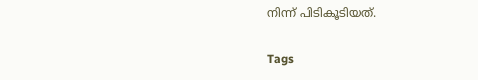നിന്ന് പിടികൂടിയത്.

Tags